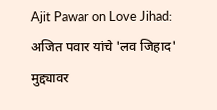Ajit Pawar on Love Jihad: अजित पवार यांचे 'लव जिहाद' मुद्द्यावर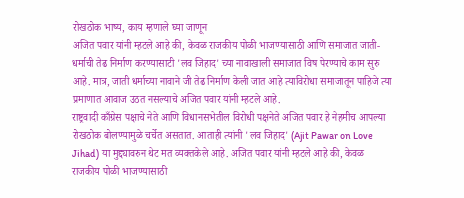रोखठोक भाष्य, काय म्हणाले घ्या जाणून
अजित पवार यांनी म्हटले आहे की, केवळ राजकीय पोळी भाजण्यासाठी आणि समाजात जाती-धर्माची तेढ निर्माण करण्यासाटी 'लव जिहाद' च्या नावाखाली समाजात विष पेरण्याचे काम सुरु आहे. मात्र, जाती धर्माच्या नावाने जी तेढ निर्माण केली जात आहे त्याविरोधा समाजातून पाहिजे त्या प्रमाणात आवाज उठत नसल्याचे अजित पवार यांनी म्हटले आहे.
राष्ट्रवादी काँग्रेस पक्षाचे नेते आणि विधानसभेतील विरोधी पक्षनेते अजित पवार हे नेहमीच आपल्या रोखठोक बोलण्यामुळे चर्चेत असतात. आताही त्यांनी 'लव जिहाद' (Ajit Pawar on Love Jihad) या मुद्द्यावरुन थेट मत व्यक्तकेले आहे. अजित पवार यांनी म्हटले आहे की, केवळ राजकीय पोळी भाजण्यासाठी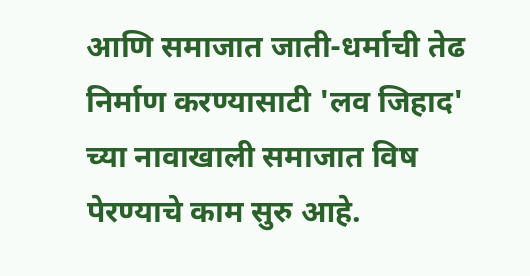आणि समाजात जाती-धर्माची तेढ निर्माण करण्यासाटी 'लव जिहाद' च्या नावाखाली समाजात विष पेरण्याचे काम सुरु आहे.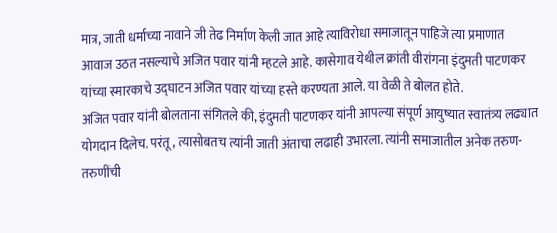मात्र, जाती धर्माच्या नावाने जी तेढ निर्माण केली जात आहे त्याविरोधा समाजातून पाहिजे त्या प्रमाणात आवाज उठत नसल्याचे अजित पवार यांनी म्हटले आहे. कासेगाव येथील क्रांती वीरांगना इंदुमती पाटणकर यांच्या स्मारकाचे उद्घाटन अजित पवार यांच्या हस्ते करण्यता आले. या वेळी ते बोलत होते.
अजित पवार यांनी बोलताना संगितले की, इंदुमती पाटणकर यांनी आपल्या संपूर्ण आयुष्यात स्वातंत्र्य लढ्यात योगदान दिलेच. परंतू, त्यासोबतच त्यांनी जाती अंताचा लढाही उभारला. त्यांनी समाजातील अनेक तरुण-तरुणींची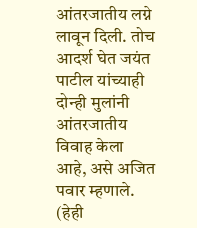आंतरजातीय लग्ने लावून दिली. तोच आदर्श घेत जयंत पाटील यांच्याही दोन्ही मुलांनी आंतरजातीय विवाह केला आहे, असे अजित पवार म्हणाले. (हेही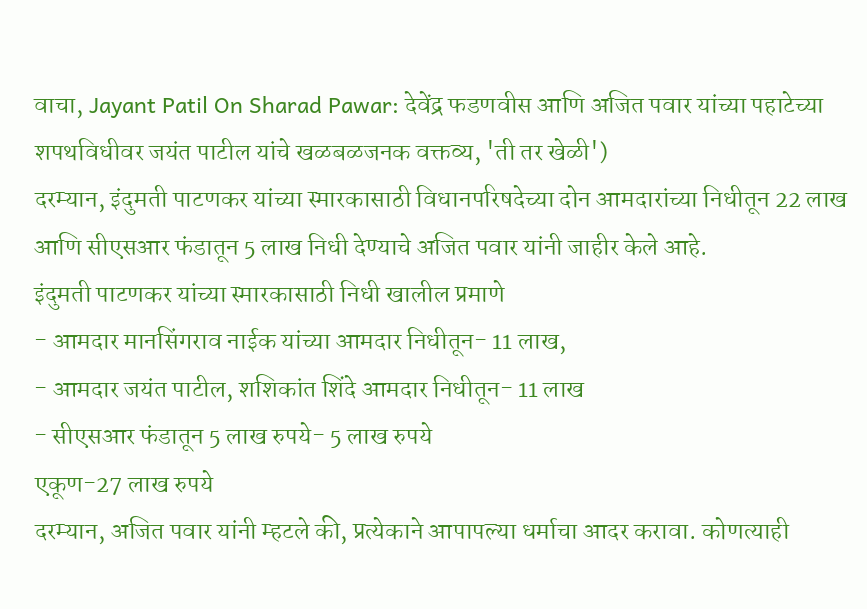वाचा, Jayant Patil On Sharad Pawar: देवेंद्र फडणवीस आणि अजित पवार यांच्या पहाटेच्या शपथविधीवर जयंत पाटील यांचे खळबळजनक वक्तव्य, 'ती तर खेळी')
दरम्यान, इंदुमती पाटणकर यांच्या स्मारकासाठी विधानपरिषदेच्या दोन आमदारांच्या निधीतून 22 लाख आणि सीएसआर फंडातून 5 लाख निधी देण्याचे अजित पवार यांनी जाहीर केले आहे.
इंदुमती पाटणकर यांच्या स्मारकासाठी निधी खालील प्रमाणे
- आमदार मानसिंगराव नाईक यांच्या आमदार निधीतून- 11 लाख,
- आमदार जयंत पाटील, शशिकांत शिंदे आमदार निधीतून- 11 लाख
- सीएसआर फंडातून 5 लाख रुपये- 5 लाख रुपये
एकूण-27 लाख रुपये
दरम्यान, अजित पवार यांनी म्हटले की, प्रत्येकाने आपापल्या धर्माचा आदर करावा. कोणत्याही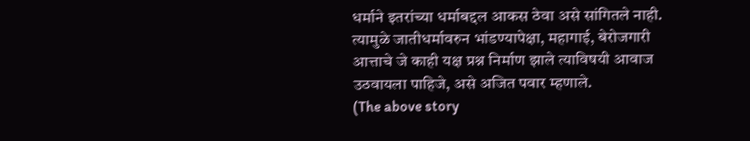धर्माने इतरांच्या धर्माबद्दल आकस ठेवा असे सांगितले नाही. त्यामुळे जातीधर्मावरुन भांडण्यापेक्षा, महागाई, बेरोजगारी आत्ताचे जे काही यक्ष प्रश्न निर्माण झाले त्याविषयी आवाज उठवायला पाहिजे, असे अजित पवार म्हणाले.
(The above story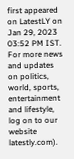first appeared on LatestLY on Jan 29, 2023 03:52 PM IST. For more news and updates on politics, world, sports, entertainment and lifestyle, log on to our website latestly.com).